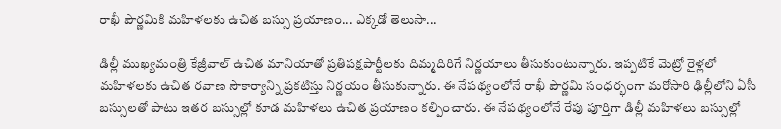రాఖీ పౌర్ణమికి మహిళలకు ఉచిత బస్సు ప్రయాణం... ఎక్కడో తెలుసా...

డిల్లీ ముఖ్యమంత్రి కేజ్రీవాల్ ఉచిత మానియాతో ప్రతిపక్షపార్టీలకు దిమ్మదిరిగే నిర్ణయాలు తీసుకుంటున్నారు. ఇప్పటికే మెట్రో రైళ్లలో మహిళలకు ఉచిత రవాణ సౌకార్యాన్ని ప్రకటిస్తు నిర్ణయం తీసుకున్నారు. ఈ నేపథ్యంలోనే రాఖీ పౌర్ణమి సంధర్భంగా మరోసారి ఢిల్లీలోని ఏసీ బస్సులతో పాటు ఇతర బస్సుల్లో కూడ మహిళలు ఉచిత ప్రయాణం కల్పించారు. ఈ నేపథ్యంలోనే రేపు పూర్తిగా డిల్లీ మహిళలు బస్సుల్లో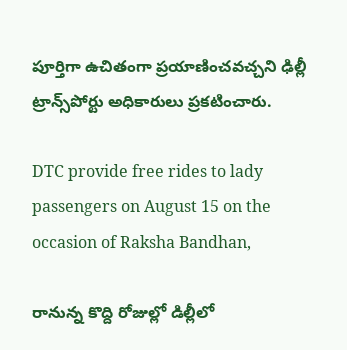పూర్తిగా ఉచితంగా ప్రయాణించవచ్చని ఢిల్లీ ట్రాన్స్‌పోర్టు అధికారులు ప్రకటించారు.

DTC provide free rides to lady passengers on August 15 on the occasion of Raksha Bandhan,

రానున్న కొద్ది రోజుల్లో డిల్లీలో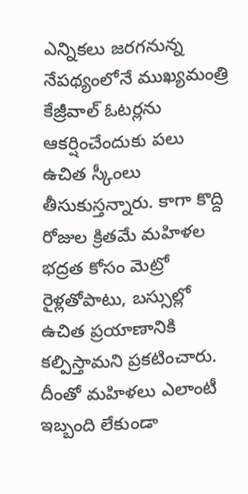ఎన్నికలు జరగనున్న నేపథ్యంలోనే ముఖ్యమంత్రి కేజ్రీవాల్ ఓటర్లను ఆకర్షించేందుకు పలు ఉచిత స్కీంలు తీసుకుస్తన్నారు. కాగా కొద్ది రోజుల క్రితమే మహిళల భద్రత కోసం మెట్రో రైళ్లతోపాటు, బస్సుల్లో ఉచిత ప్రయాణానికి కల్పిస్తామని ప్రకటించారు. దీంతో మహిళలు ఎలాంటీ ఇబ్బంది లేకుండా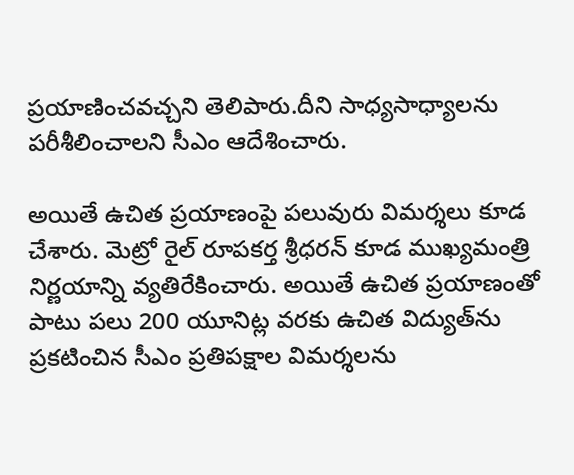ప్రయాణించవచ్చని తెలిపారు.దీని సాధ్యసాధ్యాలను పరీశీలించాలని సీఎం ఆదేశించారు.

అయితే ఉచిత ప్రయాణంపై పలువురు విమర్శలు కూడ చేశారు. మెట్రో రైల్ రూపకర్త శ్రీధరన్ కూడ ముఖ్యమంత్రి నిర్ణయాన్ని వ్యతిరేకించారు. అయితే ఉచిత ప్రయాణంతో పాటు పలు 200 యూనిట్ల వరకు ఉచిత విద్యుత్‌ను ప్రకటించిన సీఎం ప్రతిపక్షాల విమర్శలను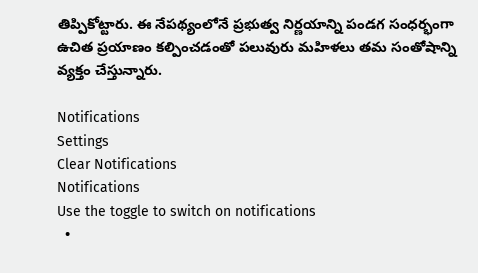తిప్పికోట్టారు. ఈ నేపథ్యంలోనే ప్రభుత్వ నిర్ణయాన్ని పండగ సంధర్భంగా ఉచిత ప్రయాణం కల్పించడంతో పలువురు మహిళలు తమ సంతోషాన్ని వ్యక్తం చేస్తున్నారు.

Notifications
Settings
Clear Notifications
Notifications
Use the toggle to switch on notifications
  •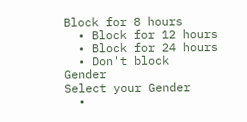Block for 8 hours
  • Block for 12 hours
  • Block for 24 hours
  • Don't block
Gender
Select your Gender
  •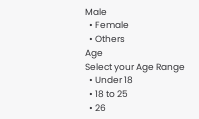Male
  • Female
  • Others
Age
Select your Age Range
  • Under 18
  • 18 to 25
  • 26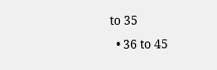to 35
  • 36 to 45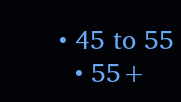• 45 to 55
  • 55+